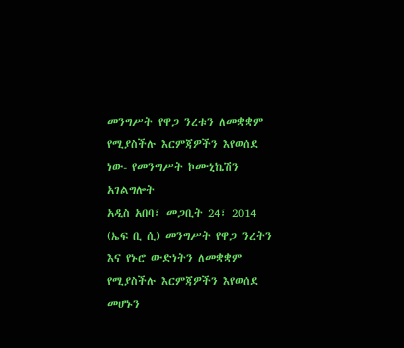መንግሥት የዋጋ ንረቱን ለመቋቋም የሚያስችሉ እርምጃዎችን እየወሰደ ነው- የመንግሥት ኮሙኒኬሽን አገልግሎት
አዲስ አበባ፣ መጋቢት 24፣ 2014 (ኤፍ ቢ ሲ) መንግሥት የዋጋ ንረትን እና የኑሮ ውድነትን ለመቋቋም የሚያስችሉ እርምጃዎችን እየወሰደ መሆኑን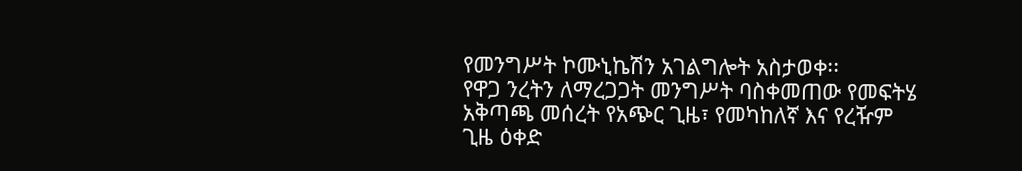የመንግሥት ኮሙኒኬሽን አገልግሎት አስታወቀ፡፡
የዋጋ ንረትን ለማረጋጋት መንግሥት ባስቀመጠው የመፍትሄ አቅጣጫ መሰረት የአጭር ጊዜ፣ የመካከለኛ እና የረዥም ጊዜ ዕቀድ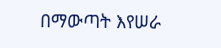በማውጣት እየሠራ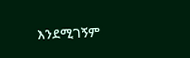እንደሚገኝም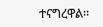ተናግረዋል፡፡